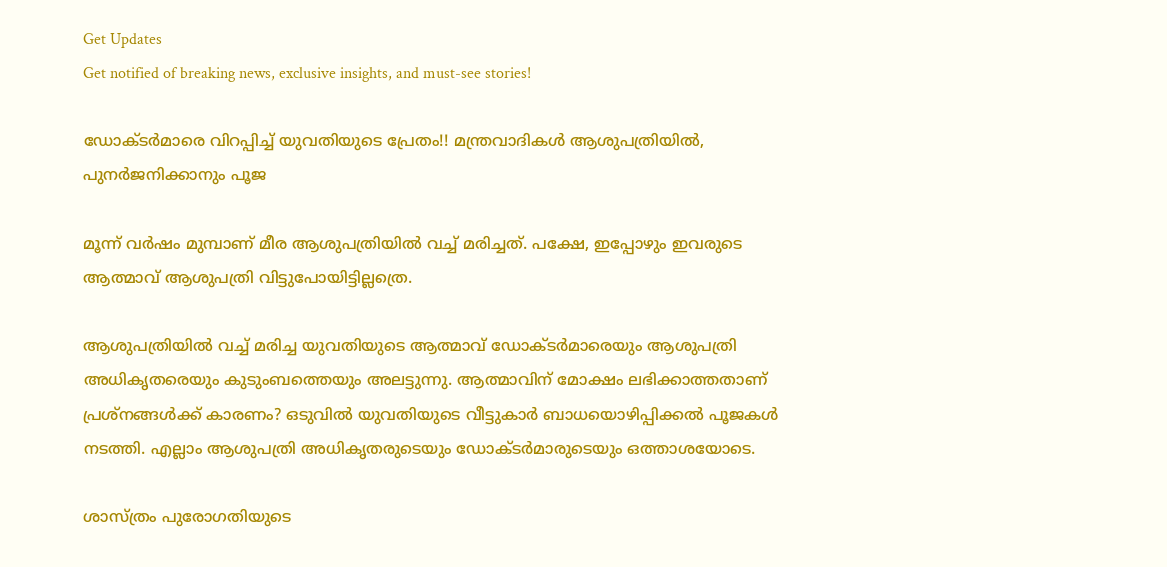Get Updates
Get notified of breaking news, exclusive insights, and must-see stories!

ഡോക്ടര്‍മാരെ വിറപ്പിച്ച് യുവതിയുടെ പ്രേതം!! മന്ത്രവാദികള്‍ ആശുപത്രിയില്‍, പുനര്‍ജനിക്കാനും പൂജ

മൂന്ന് വര്‍ഷം മുമ്പാണ് മീര ആശുപത്രിയില്‍ വച്ച് മരിച്ചത്. പക്ഷേ, ഇപ്പോഴും ഇവരുടെ ആത്മാവ് ആശുപത്രി വിട്ടുപോയിട്ടില്ലത്രെ.

ആശുപത്രിയില്‍ വച്ച് മരിച്ച യുവതിയുടെ ആത്മാവ് ഡോക്ടര്‍മാരെയും ആശുപത്രി അധികൃതരെയും കുടുംബത്തെയും അലട്ടുന്നു. ആത്മാവിന് മോക്ഷം ലഭിക്കാത്തതാണ് പ്രശ്‌നങ്ങള്‍ക്ക് കാരണം? ഒടുവില്‍ യുവതിയുടെ വീട്ടുകാര്‍ ബാധയൊഴിപ്പിക്കല്‍ പൂജകള്‍ നടത്തി. എല്ലാം ആശുപത്രി അധികൃതരുടെയും ഡോക്ടര്‍മാരുടെയും ഒത്താശയോടെ.

ശാസ്ത്രം പുരോഗതിയുടെ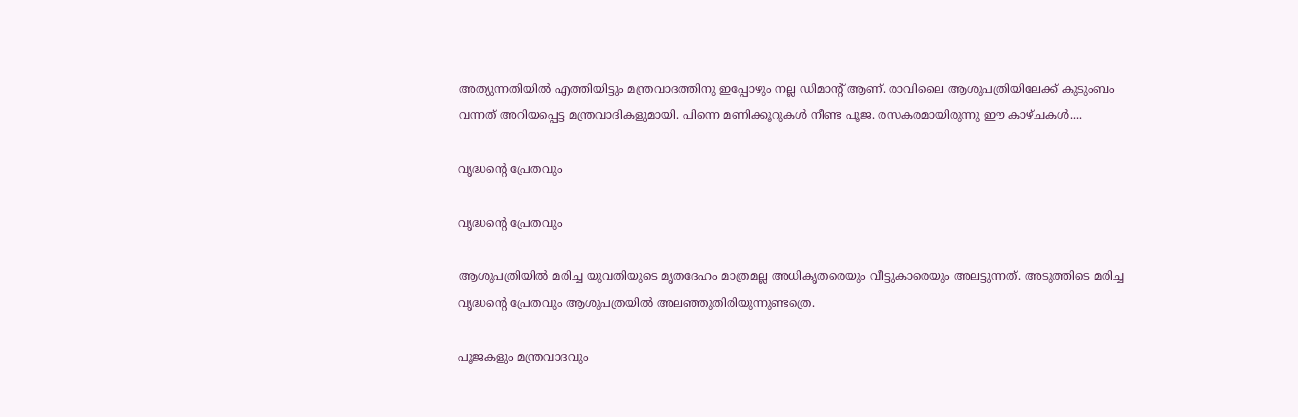അത്യുന്നതിയില്‍ എത്തിയിട്ടും മന്ത്രവാദത്തിനു ഇപ്പോഴും നല്ല ഡിമാന്റ് ആണ്. രാവിലൈ ആശുപത്രിയിലേക്ക് കുടുംബം വന്നത് അറിയപ്പെട്ട മന്ത്രവാദികളുമായി. പിന്നെ മണിക്കൂറുകള്‍ നീണ്ട പൂജ. രസകരമായിരുന്നു ഈ കാഴ്ചകള്‍....

വൃദ്ധന്റെ പ്രേതവും

വൃദ്ധന്റെ പ്രേതവും

ആശുപത്രിയില്‍ മരിച്ച യുവതിയുടെ മൃതദേഹം മാത്രമല്ല അധികൃതരെയും വീട്ടുകാരെയും അലട്ടുന്നത്. അടുത്തിടെ മരിച്ച വൃദ്ധന്റെ പ്രേതവും ആശുപത്രയില്‍ അലഞ്ഞുതിരിയുന്നുണ്ടത്രെ.

പൂജകളും മന്ത്രവാദവും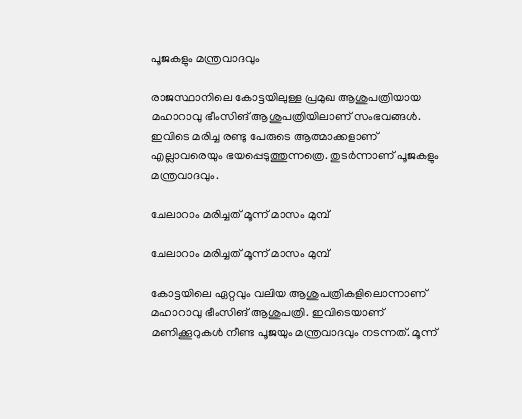പൂജകളും മന്ത്രവാദവും

രാജസ്ഥാനിലെ കോട്ടയിലുള്ള പ്രമുഖ ആശുപത്രിയായ മഹാറാവു ഭീംസിങ് ആശുപത്രിയിലാണ് സംഭവങ്ങള്‍. ഇവിടെ മരിച്ച രണ്ടു പേരുടെ ആത്മാക്കളാണ് എല്ലാവരെയും ഭയപ്പെടുത്തുന്നത്രെ. തുടര്‍ന്നാണ് പൂജകളും മന്ത്രവാദവും.

ചേലാറാം മരിച്ചത് മൂന്ന് മാസം മുമ്പ്

ചേലാറാം മരിച്ചത് മൂന്ന് മാസം മുമ്പ്

കോട്ടയിലെ ഏറ്റവും വലിയ ആശുപത്രികളിലൊന്നാണ് മഹാറാവു ഭീംസിങ് ആശുപത്രി. ഇവിടെയാണ് മണിക്കൂറുകള്‍ നീണ്ട പൂജയും മന്ത്രവാദവും നടന്നത്. മൂന്ന്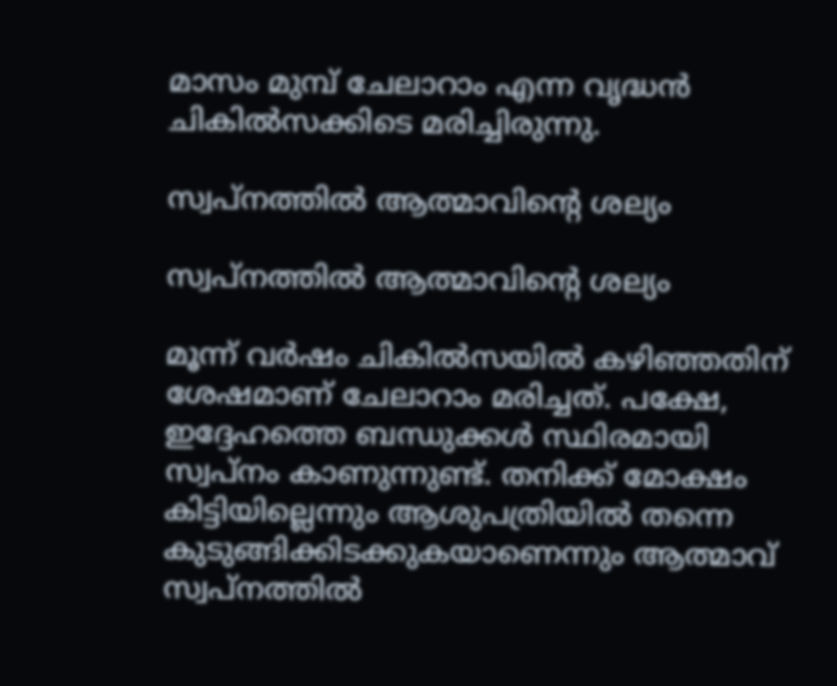മാസം മുമ്പ് ചേലാറാം എന്ന വൃദ്ധന്‍ ചികില്‍സക്കിടെ മരിച്ചിരുന്നു.

സ്വപ്‌നത്തില്‍ ആത്മാവിന്റെ ശല്യം

സ്വപ്‌നത്തില്‍ ആത്മാവിന്റെ ശല്യം

മൂന്ന് വര്‍ഷം ചികില്‍സയില്‍ കഴിഞ്ഞതിന് ശേഷമാണ് ചേലാറാം മരിച്ചത്. പക്ഷേ, ഇദ്ദേഹത്തെ ബന്ധുക്കള്‍ സ്ഥിരമായി സ്വപ്‌നം കാണുന്നുണ്ട്. തനിക്ക് മോക്ഷം കിട്ടിയില്ലെന്നും ആശുപത്രിയില്‍ തന്നെ കുടുങ്ങിക്കിടക്കുകയാണെന്നും ആത്മാവ് സ്വപ്‌നത്തില്‍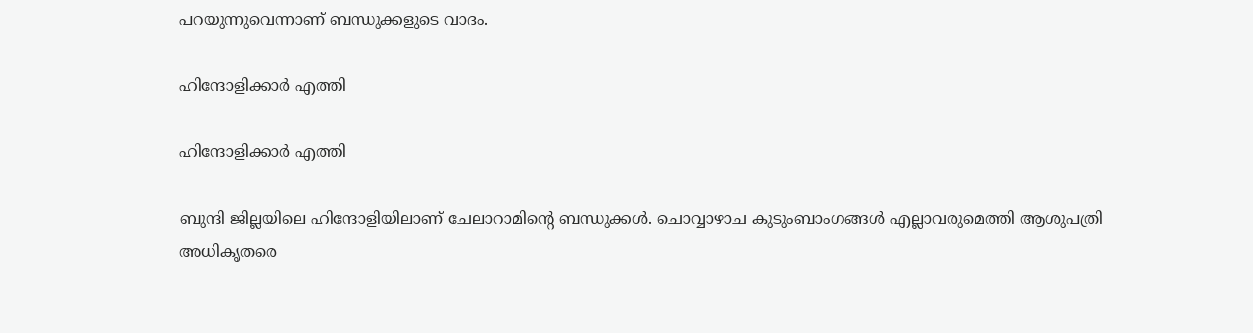പറയുന്നുവെന്നാണ് ബന്ധുക്കളുടെ വാദം.

ഹിന്ദോളിക്കാര്‍ എത്തി

ഹിന്ദോളിക്കാര്‍ എത്തി

ബുന്ദി ജില്ലയിലെ ഹിന്ദോളിയിലാണ് ചേലാറാമിന്റെ ബന്ധുക്കള്‍. ചൊവ്വാഴാച കുടുംബാംഗങ്ങള്‍ എല്ലാവരുമെത്തി ആശുപത്രി അധികൃതരെ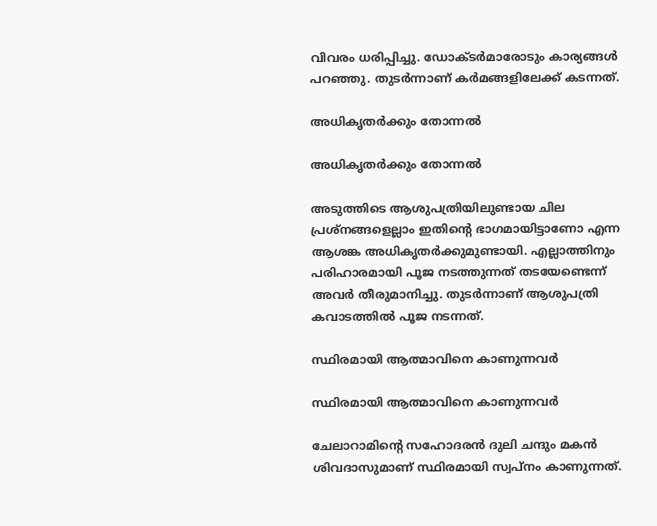വിവരം ധരിപ്പിച്ചു. ഡോക്ടര്‍മാരോടും കാര്യങ്ങള്‍ പറഞ്ഞു. തുടര്‍ന്നാണ് കര്‍മങ്ങളിലേക്ക് കടന്നത്.

അധികൃതര്‍ക്കും തോന്നല്‍

അധികൃതര്‍ക്കും തോന്നല്‍

അടുത്തിടെ ആശുപത്രിയിലുണ്ടായ ചില പ്രശ്‌നങ്ങളെല്ലാം ഇതിന്റെ ഭാഗമായിട്ടാണോ എന്ന ആശങ്ക അധികൃതര്‍ക്കുമുണ്ടായി. എല്ലാത്തിനും പരിഹാരമായി പൂജ നടത്തുന്നത് തടയേണ്ടെന്ന് അവര്‍ തീരുമാനിച്ചു. തുടര്‍ന്നാണ് ആശുപത്രി കവാടത്തില്‍ പൂജ നടന്നത്.

സ്ഥിരമായി ആത്മാവിനെ കാണുന്നവര്‍

സ്ഥിരമായി ആത്മാവിനെ കാണുന്നവര്‍

ചേലാറാമിന്റെ സഹോദരന്‍ ദുലി ചന്ദും മകന്‍ ശിവദാസുമാണ് സ്ഥിരമായി സ്വപ്‌നം കാണുന്നത്.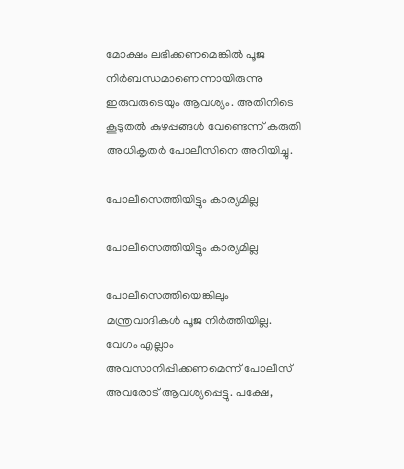മോക്ഷം ലഭിക്കണമെങ്കില്‍ പൂജ നിര്‍ബന്ധമാണെന്നായിരുന്നു ഇരുവരുടെയും ആവശ്യം. അതിനിടെ കൂടുതല്‍ കുഴപ്പങ്ങള്‍ വേണ്ടെന്ന് കരുതി അധികൃതര്‍ പോലീസിനെ അറിയിച്ചു.

പോലീസെത്തിയിട്ടും കാര്യമില്ല

പോലീസെത്തിയിട്ടും കാര്യമില്ല

പോലീസെത്തിയെങ്കിലും മന്ത്രവാദികള്‍ പൂജ നിര്‍ത്തിയില്ല. വേഗം എല്ലാം അവസാനിപ്പിക്കണമെന്ന് പോലീസ് അവരോട് ആവശ്യപ്പെട്ടു. പക്ഷേ,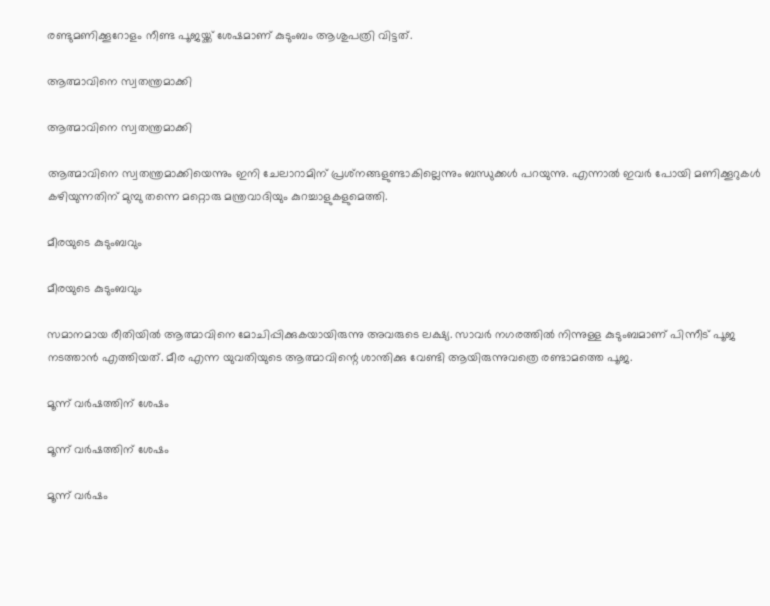രണ്ടുമണിക്കൂറോളം നീണ്ട പൂജയ്ക്ക് ശേഷമാണ് കുടുംബം ആശുപത്രി വിട്ടത്.

ആത്മാവിനെ സ്വതന്ത്രമാക്കി

ആത്മാവിനെ സ്വതന്ത്രമാക്കി

ആത്മാവിനെ സ്വതന്ത്രമാക്കിയെന്നും ഇനി ചേലാറാമിന് പ്രശ്‌നങ്ങളുണ്ടാകില്ലെന്നും ബന്ധുക്കള്‍ പറയുന്നു. എന്നാല്‍ ഇവര്‍ പോയി മണിക്കൂറുകള്‍ കഴിയുന്നതിന് മുമ്പു തന്നെ മറ്റൊരു മന്ത്രവാദിയും കുറച്ചാളുകളുമെത്തി.

മീരയുടെ കുടുംബവും

മീരയുടെ കുടുംബവും

സമാനമായ രീതിയില്‍ ആത്മാവിനെ മോചിപ്പിക്കുകയായിരുന്നു അവരുടെ ലക്ഷ്യ. സാവര്‍ നഗരത്തില്‍ നിന്നുള്ള കുടുംബമാണ് പിന്നീട് പൂജ നടത്താന്‍ എത്തിയത്. മീര എന്ന യുവതിയുടെ ആത്മാവിന്റെ ശാന്തിക്കു വേണ്ടി ആയിരുന്നുവത്രെ രണ്ടാമത്തെ പൂജ.

മൂന്ന് വര്‍ഷത്തിന് ശേഷം

മൂന്ന് വര്‍ഷത്തിന് ശേഷം

മൂന്ന് വര്‍ഷം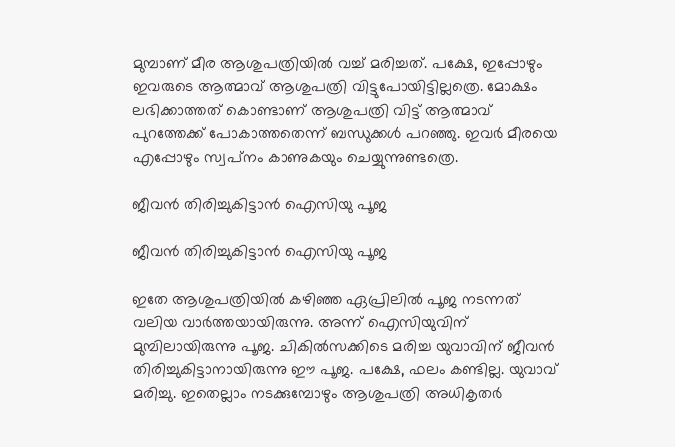മുമ്പാണ് മീര ആശുപത്രിയില്‍ വച്ച് മരിച്ചത്. പക്ഷേ, ഇപ്പോഴും ഇവരുടെ ആത്മാവ് ആശുപത്രി വിട്ടുപോയിട്ടില്ലത്രെ. മോക്ഷം ലഭിക്കാത്തത് കൊണ്ടാണ് ആശുപത്രി വിട്ട് ആത്മാവ് പുറത്തേക്ക് പോകാത്തതെന്ന് ബന്ധുക്കള്‍ പറഞ്ഞു. ഇവര്‍ മീരയെ എപ്പോഴും സ്വപ്‌നം കാണുകയും ചെയ്യുന്നുണ്ടത്രെ.

ജീവന്‍ തിരിച്ചുകിട്ടാന്‍ ഐസിയു പൂജ

ജീവന്‍ തിരിച്ചുകിട്ടാന്‍ ഐസിയു പൂജ

ഇതേ ആശുപത്രിയില്‍ കഴിഞ്ഞ ഏപ്രിലില്‍ പൂജ നടന്നത് വലിയ വാര്‍ത്തയായിരുന്നു. അന്ന് ഐസിയുവിന് മുമ്പിലായിരുന്നു പൂജ. ചികില്‍സക്കിടെ മരിച്ച യുവാവിന് ജീവന്‍ തിരിച്ചുകിട്ടാനായിരുന്നു ഈ പൂജ. പക്ഷേ, ഫലം കണ്ടില്ല. യുവാവ് മരിച്ചു. ഇതെല്ലാം നടക്കുമ്പോഴും ആശുപത്രി അധികൃതര്‍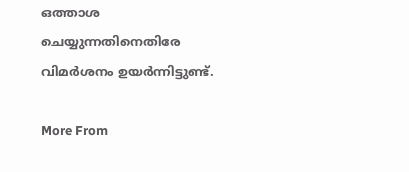ഒത്താശ ചെയ്യുന്നതിനെതിരേ വിമര്‍ശനം ഉയര്‍ന്നിട്ടുണ്ട്.

More From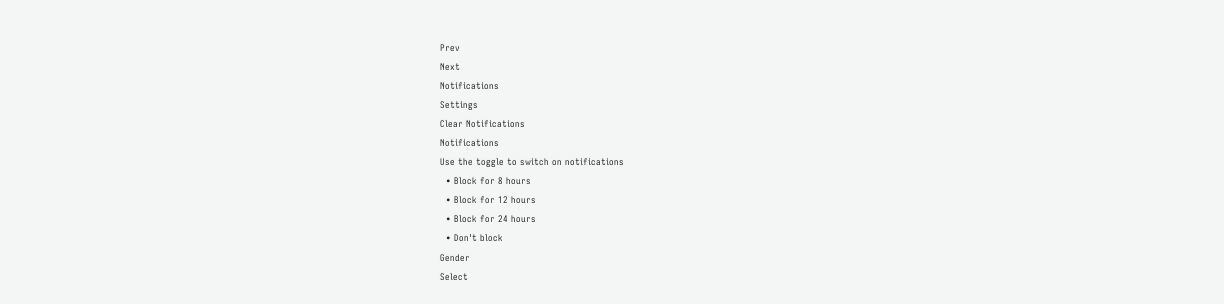Prev
Next
Notifications
Settings
Clear Notifications
Notifications
Use the toggle to switch on notifications
  • Block for 8 hours
  • Block for 12 hours
  • Block for 24 hours
  • Don't block
Gender
Select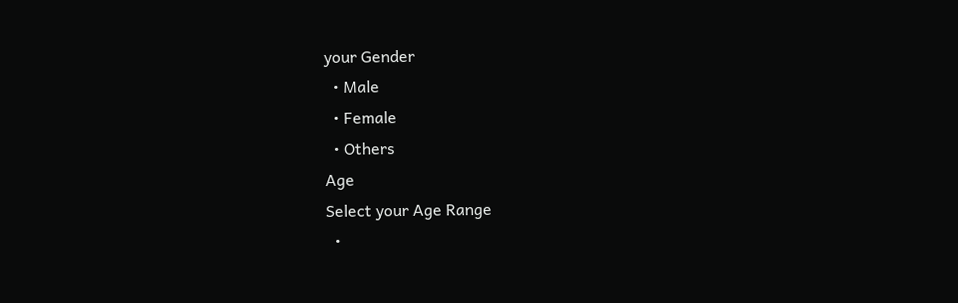your Gender
  • Male
  • Female
  • Others
Age
Select your Age Range
  •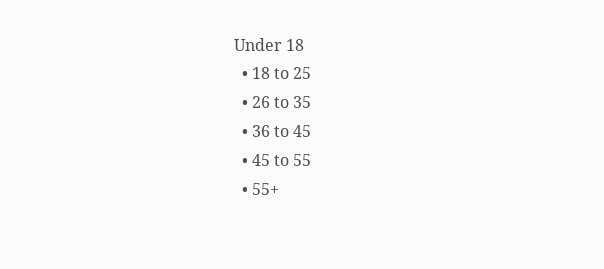Under 18
  • 18 to 25
  • 26 to 35
  • 36 to 45
  • 45 to 55
  • 55+